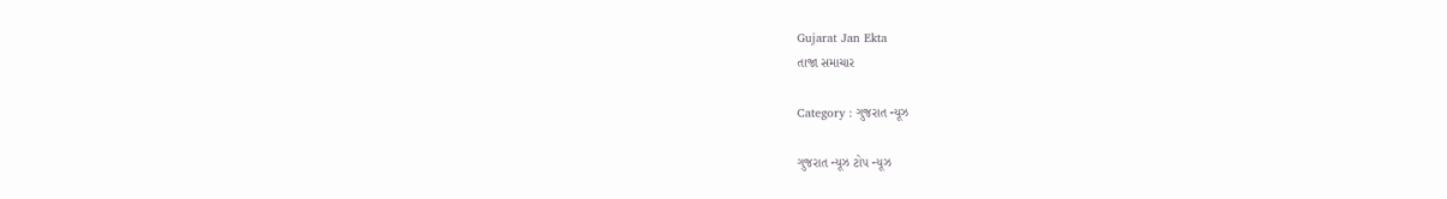Gujarat Jan Ekta
તાજા સમાચાર

Category : ગુજરાત ન્યૂઝ

ગુજરાત ન્યૂઝ ટોપ ન્યૂઝ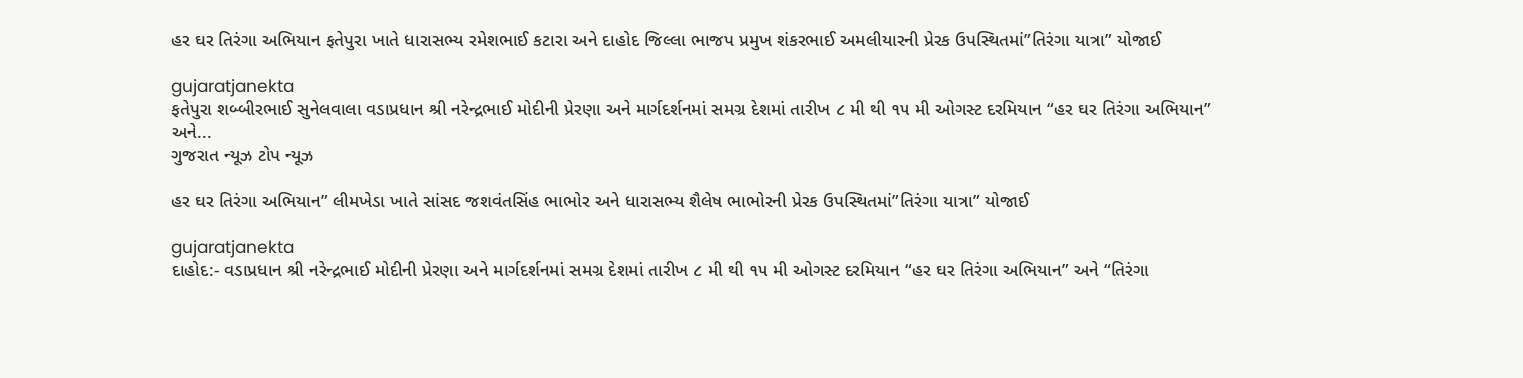હર ઘર તિરંગા અભિયાન ફતેપુરા ખાતે ધારાસભ્ય રમેશભાઈ કટારા અને દાહોદ જિલ્લા ભાજપ પ્રમુખ શંકરભાઈ અમલીયારની પ્રેરક ઉપસ્થિતમાં”તિરંગા યાત્રા” યોજાઈ

gujaratjanekta
ફતેપુરા શબ્બીરભાઈ સુનેલવાલા વડાપ્રધાન શ્રી નરેન્દ્રભાઈ મોદીની પ્રેરણા અને માર્ગદર્શનમાં સમગ્ર દેશમાં તારીખ ૮ મી થી ૧૫ મી ઓગસ્ટ દરમિયાન “હર ઘર તિરંગા અભિયાન” અને...
ગુજરાત ન્યૂઝ ટોપ ન્યૂઝ

હર ઘર તિરંગા અભિયાન” લીમખેડા ખાતે સાંસદ જશવંતસિંહ ભાભોર અને ધારાસભ્ય શૈલેષ ભાભોરની પ્રેરક ઉપસ્થિતમાં”તિરંગા યાત્રા” યોજાઈ

gujaratjanekta
દાહોદ:- વડાપ્રધાન શ્રી નરેન્દ્રભાઈ મોદીની પ્રેરણા અને માર્ગદર્શનમાં સમગ્ર દેશમાં તારીખ ૮ મી થી ૧૫ મી ઓગસ્ટ દરમિયાન “હર ઘર તિરંગા અભિયાન” અને “તિરંગા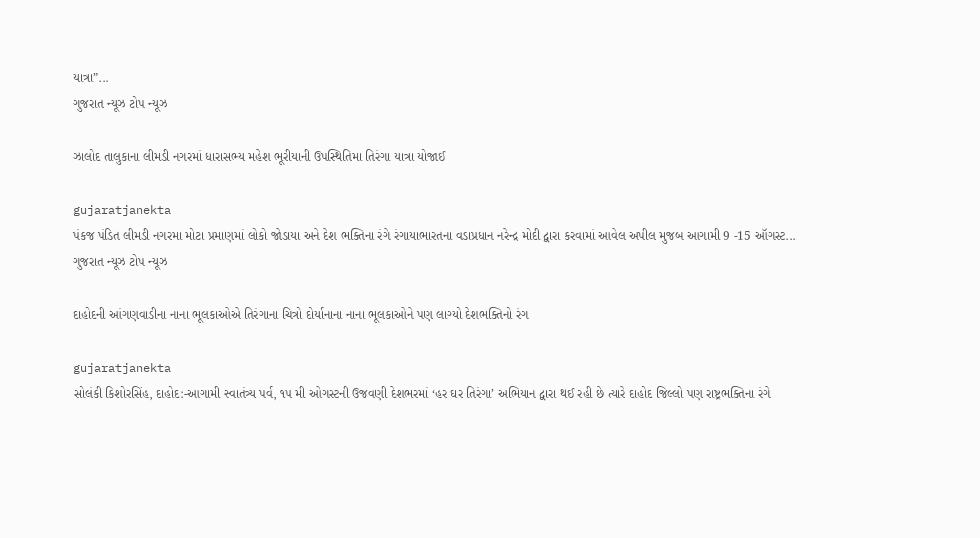યાત્રા”...
ગુજરાત ન્યૂઝ ટોપ ન્યૂઝ

ઝાલોદ તાલુકાના લીમડી નગરમાં ધારાસભ્ય મહેશ ભૂરીયાની ઉપસ્થિતિમા તિરંગા યાત્રા યોજાઈ

gujaratjanekta
પંકજ પંડિત લીમડી નગરમા મોટા પ્રમાણમાં લોકો જોડાયા અને દેશ ભક્તિના રંગે રંગાયાભારતના વડાપ્રધાન નરેન્દ્ર મોદી દ્વારા કરવામાં આવેલ અપીલ મુજબ આગામી 9 -15 ઑગસ્ટ...
ગુજરાત ન્યૂઝ ટોપ ન્યૂઝ

દાહોદની આંગણવાડીના નાના ભૂલકાઓએ તિરંગાના ચિત્રો દોર્યાનાના નાના ભૂલકાઓને પણ લાગ્યો દેશભક્તિનો રંગ

gujaratjanekta
સોલંકી કિશોરસિંહ, દાહોદ:-આગામી સ્વાતંત્ર્ય પર્વ, ૧૫ મી ઓગસ્ટની ઉજવણી દેશભરમાં ‘હર ઘર તિરંગા’ અભિયાન દ્વારા થઈ રહી છે ત્યારે દાહોદ જિલ્લો પણ રાષ્ટ્રભક્તિના રંગે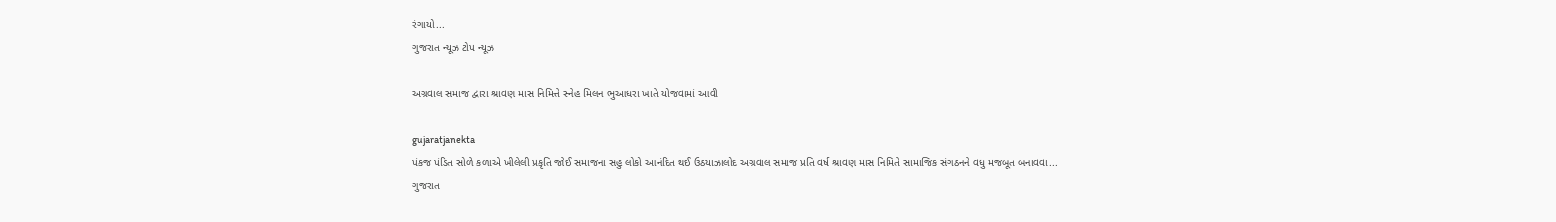રંગાયો...
ગુજરાત ન્યૂઝ ટોપ ન્યૂઝ

અગ્રવાલ સમાજ દ્વારા શ્રાવણ માસ નિમિત્તે સ્નેહ મિલન ભુઆધરા ખાતે યોજવામાં આવી

gujaratjanekta
પંકજ પંડિત સોળે કળાએ ખીલેલી પ્રકૃતિ જોઈ સમાજના સહુ લોકો આનંદિત થઈ ઉઠયાઝાલોદ અગ્રવાલ સમાજ પ્રતિ વર્ષ શ્રાવણ માસ નિમિતે સામાજિક સંગઠનને વધુ મજબૂત બનાવવા...
ગુજરાત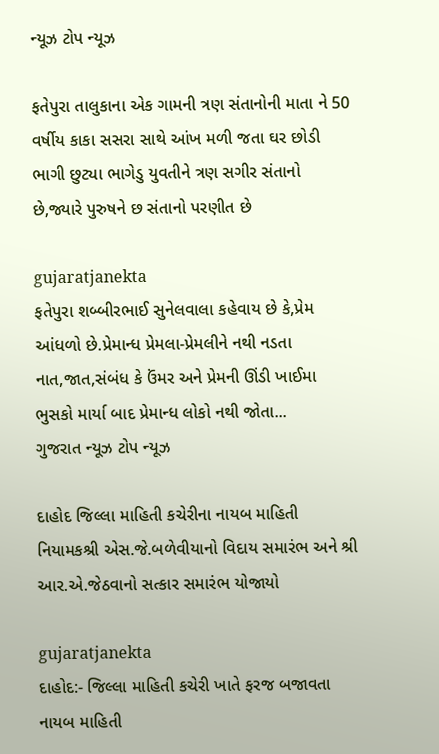ન્યૂઝ ટોપ ન્યૂઝ

ફતેપુરા તાલુકાના એક ગામની ત્રણ સંતાનોની માતા ને 50 વર્ષીય કાકા સસરા સાથે આંખ મળી જતા ઘર છોડી ભાગી છુટ્યા ભાગેડુ યુવતીને ત્રણ સગીર સંતાનો છે,જ્યારે પુરુષને છ સંતાનો પરણીત છે

gujaratjanekta
ફતેપુરા શબ્બીરભાઈ સુનેલવાલા કહેવાય છે કે,પ્રેમ આંધળો છે.પ્રેમાન્ધ પ્રેમલા-પ્રેમલીને નથી નડતા નાત,જાત,સંબંધ કે ઉંમર અને પ્રેમની ઊંડી ખાઈમા ભુસકો માર્યા બાદ પ્રેમાન્ધ લોકો નથી જોતા...
ગુજરાત ન્યૂઝ ટોપ ન્યૂઝ

દાહોદ જિલ્લા માહિતી કચેરીના નાયબ માહિતી નિયામકશ્રી એસ.જે.બળેવીયાનો વિદાય સમારંભ અને શ્રી આર.એ.જેઠવાનો સત્કાર સમારંભ યોજાયો

gujaratjanekta
દાહોદ:- જિલ્લા માહિતી કચેરી ખાતે ફરજ બજાવતા નાયબ માહિતી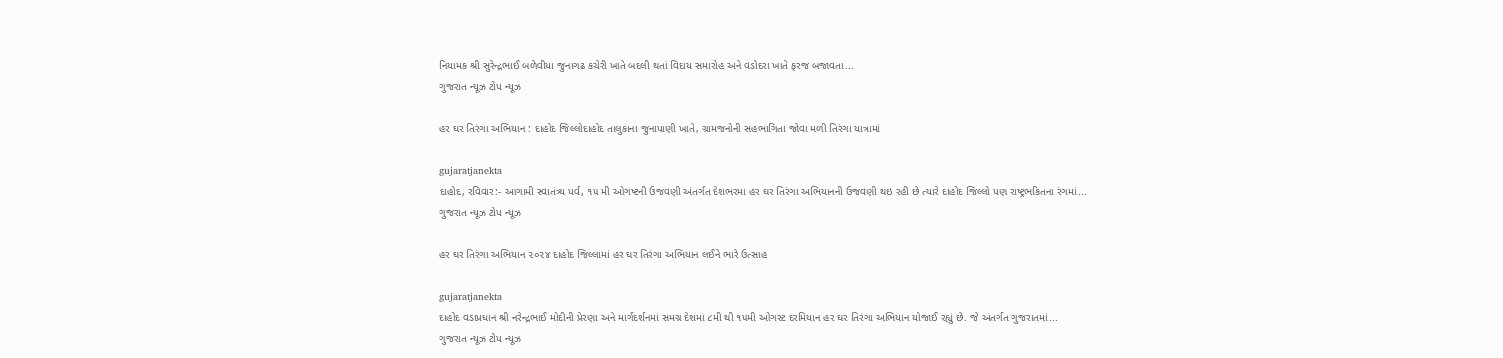નિયામક શ્રી સુરેન્દ્રભાઈ બળેવીયા જુનાગઢ કચેરી ખાતે બદલી થતાં વિદાય સમારોહ અને વડોદરા ખાતે ફરજ બજાવતા...
ગુજરાત ન્યૂઝ ટોપ ન્યૂઝ

હર ઘર તિરંગા અભિયાન : દાહોદ જિલ્લોદાહોદ તાલુકાના જુનાપાણી ખાતે, ગ્રામજનોની સહભાગિતા જોવા મળી તિરંગા યાત્રામાં

gujaratjanekta
દાહોદ, રવિવાર:- આગામી સ્વાતંત્ર્ય પર્વ, ૧૫ મી ઓગષ્ટની ઉજવણી અંતર્ગત દેશભરમા હર ઘર તિરંગા અભિયાનની ઉજવણી થઇ રહી છે ત્યારે દાહોદ જિલ્લો પણ રાષ્ટ્રભકિતના રંગમાં...
ગુજરાત ન્યૂઝ ટોપ ન્યૂઝ

હર ઘર તિરંગા અભિયાન ૨૦૨૪ દાહોદ જિલ્લામાં હર ઘર તિરંગા અભિયાન લઈને ભારે ઉત્સાહ

gujaratjanekta
દાહોદ વડાપ્રધાન શ્રી નરેન્દ્રભાઈ મોદીની પ્રેરણા અને માર્ગદર્શનમાં સમગ્ર દેશમાં ૮મી થી ૧૫મી ઓગસ્ટ દરમિયાન હર ઘર તિરંગા અભિયાન યોજાઈ રહ્યું છે. જે અંતર્ગત ગુજરાતમાં...
ગુજરાત ન્યૂઝ ટોપ ન્યૂઝ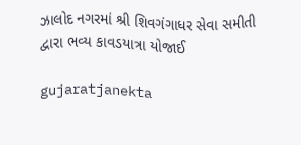ઝાલોદ નગરમાં શ્રી શિવગંગાધર સેવા સમીતી દ્વારા ભવ્ય કાવડયાત્રા યોજાઈ

gujaratjanekta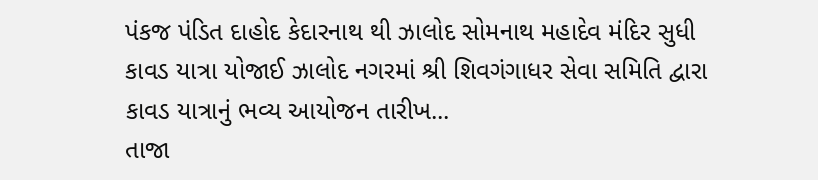પંકજ પંડિત દાહોદ કેદારનાથ થી ઝાલોદ સોમનાથ મહાદેવ મંદિર સુધી કાવડ યાત્રા યોજાઈ ઝાલોદ નગરમાં શ્રી શિવગંગાધર સેવા સમિતિ દ્વારા કાવડ યાત્રાનું ભવ્ય આયોજન તારીખ...
તાજા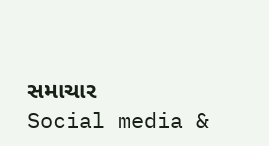સમાચાર
Social media &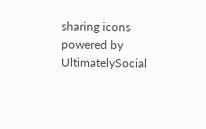sharing icons powered by UltimatelySocial